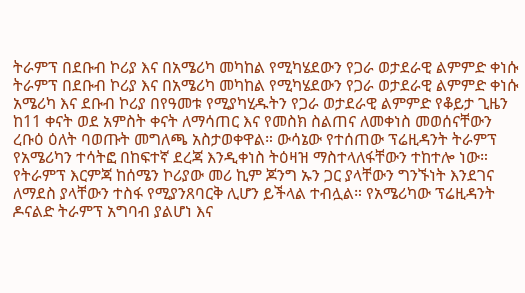ትራምፕ በደቡብ ኮሪያ እና በአሜሪካ መካከል የሚካሄደውን የጋራ ወታደራዊ ልምምድ ቀነሱ
ትራምፕ በደቡብ ኮሪያ እና በአሜሪካ መካከል የሚካሄደውን የጋራ ወታደራዊ ልምምድ ቀነሱ አሜሪካ እና ደቡብ ኮሪያ በየዓመቱ የሚያካሂዱትን የጋራ ወታደራዊ ልምምድ የቆይታ ጊዜን ከ11 ቀናት ወደ አምስት ቀናት ለማሳጠር እና የመስክ ስልጠና ለመቀነስ መወሰናቸውን ረቡዕ ዕለት ባወጡት መግለጫ አስታወቀዋል። ውሳኔው የተሰጠው ፕሬዚዳንት ትራምፕ የአሜሪካን ተሳትፎ በከፍተኛ ደረጃ እንዲቀነስ ትዕዛዝ ማስተላለፋቸውን ተከተሎ ነው። የትራምፕ እርምጃ ከሰሜን ኮሪያው መሪ ኪም ጆንግ ኡን ጋር ያላቸውን ግንኙነት እንደገና ለማደስ ያላቸውን ተስፋ የሚያንጸባርቅ ሊሆን ይችላል ተብሏል። የአሜሪካው ፕሬዚዳንት ዶናልድ ትራምፕ አግባብ ያልሆነ እና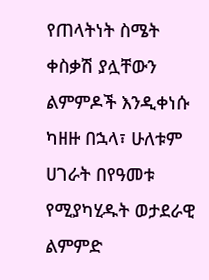የጠላትነት ስሜት ቀስቃሽ ያሏቸውን ልምምዶች እንዲቀነሱ ካዘዙ በኋላ፣ ሁለቱም ሀገራት በየዓመቱ የሚያካሂዱት ወታደራዊ ልምምድ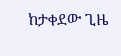ከታቀደው ጊዜ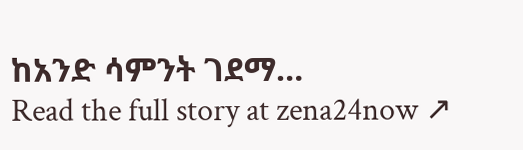ከአንድ ሳምንት ገደማ…
Read the full story at zena24now ↗